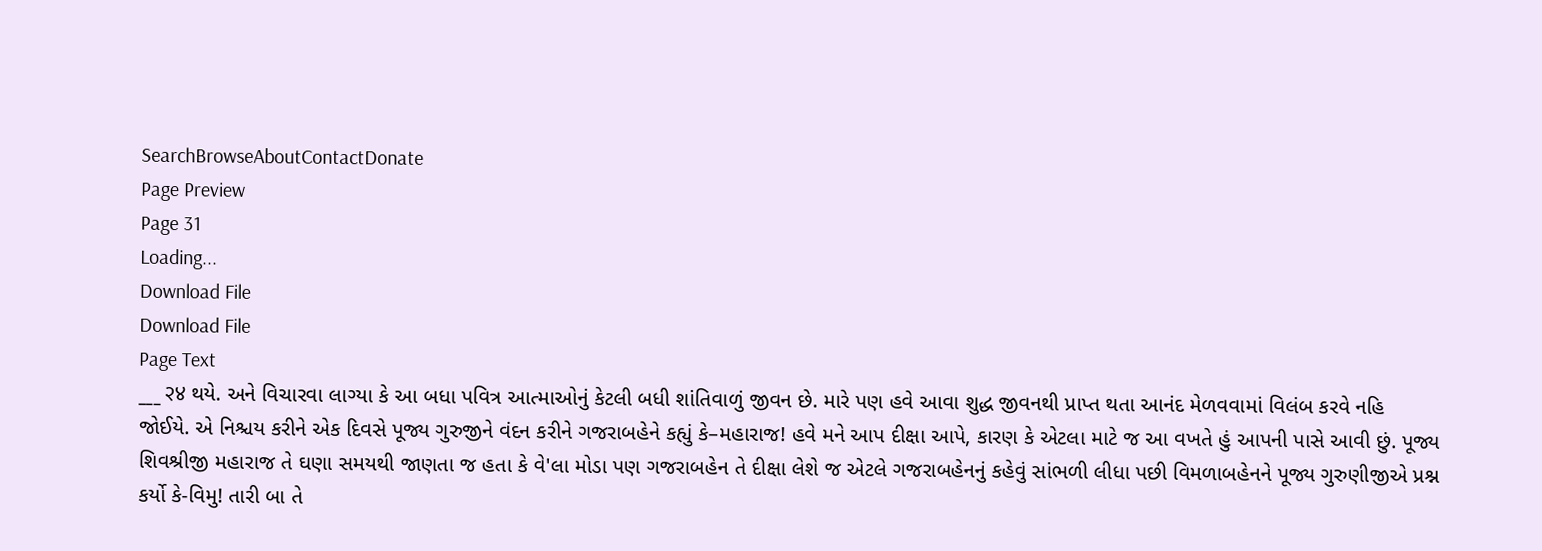SearchBrowseAboutContactDonate
Page Preview
Page 31
Loading...
Download File
Download File
Page Text
___ २४ થયે. અને વિચારવા લાગ્યા કે આ બધા પવિત્ર આત્માઓનું કેટલી બધી શાંતિવાળું જીવન છે. મારે પણ હવે આવા શુદ્ધ જીવનથી પ્રાપ્ત થતા આનંદ મેળવવામાં વિલંબ કરવે નહિ જોઈયે. એ નિશ્ચય કરીને એક દિવસે પૂજ્ય ગુરુજીને વંદન કરીને ગજરાબહેને કહ્યું કે–મહારાજ! હવે મને આપ દીક્ષા આપે, કારણ કે એટલા માટે જ આ વખતે હું આપની પાસે આવી છું. પૂજ્ય શિવશ્રીજી મહારાજ તે ઘણા સમયથી જાણતા જ હતા કે વે'લા મોડા પણ ગજરાબહેન તે દીક્ષા લેશે જ એટલે ગજરાબહેનનું કહેવું સાંભળી લીધા પછી વિમળાબહેનને પૂજ્ય ગુરુણીજીએ પ્રશ્ન કર્યો કે-વિમુ! તારી બા તે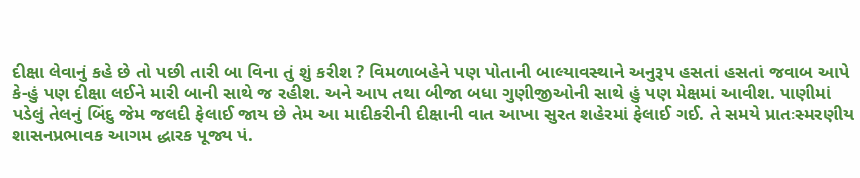દીક્ષા લેવાનું કહે છે તો પછી તારી બા વિના તું શું કરીશ ? વિમળાબહેને પણ પોતાની બાલ્યાવસ્થાને અનુરૂપ હસતાં હસતાં જવાબ આપે કે-હું પણ દીક્ષા લઈને મારી બાની સાથે જ રહીશ. અને આપ તથા બીજા બધા ગુણીજીઓની સાથે હું પણ મેક્ષમાં આવીશ. પાણીમાં પડેલું તેલનું બિંદુ જેમ જલદી ફેલાઈ જાય છે તેમ આ માદીકરીની દીક્ષાની વાત આખા સુરત શહેરમાં ફેલાઈ ગઈ. તે સમયે પ્રાતઃસ્મરણીય શાસનપ્રભાવક આગમ દ્ધારક પૂજ્ય પં.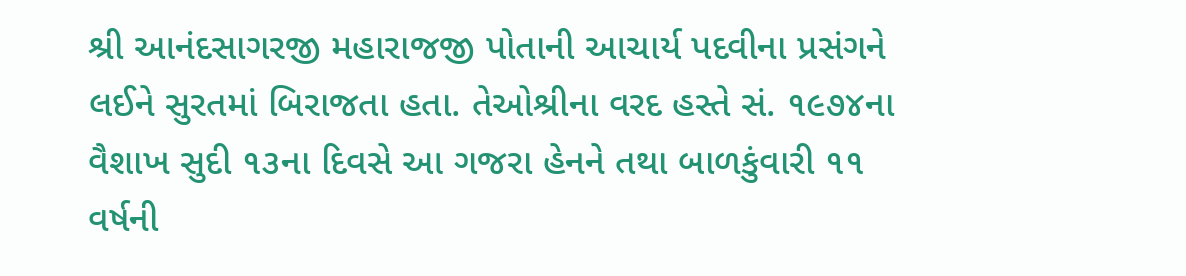શ્રી આનંદસાગરજી મહારાજજી પોતાની આચાર્ય પદવીના પ્રસંગને લઈને સુરતમાં બિરાજતા હતા. તેઓશ્રીના વરદ હસ્તે સં. ૧૯૭૪ના વૈશાખ સુદી ૧૩ના દિવસે આ ગજરા હેનને તથા બાળકુંવારી ૧૧ વર્ષની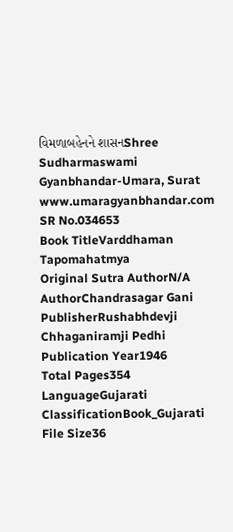વિમળાબહેનને શાસનShree Sudharmaswami Gyanbhandar-Umara, Surat www.umaragyanbhandar.com
SR No.034653
Book TitleVarddhaman Tapomahatmya
Original Sutra AuthorN/A
AuthorChandrasagar Gani
PublisherRushabhdevji Chhaganiramji Pedhi
Publication Year1946
Total Pages354
LanguageGujarati
ClassificationBook_Gujarati
File Size36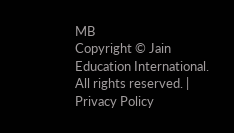MB
Copyright © Jain Education International. All rights reserved. | Privacy Policy